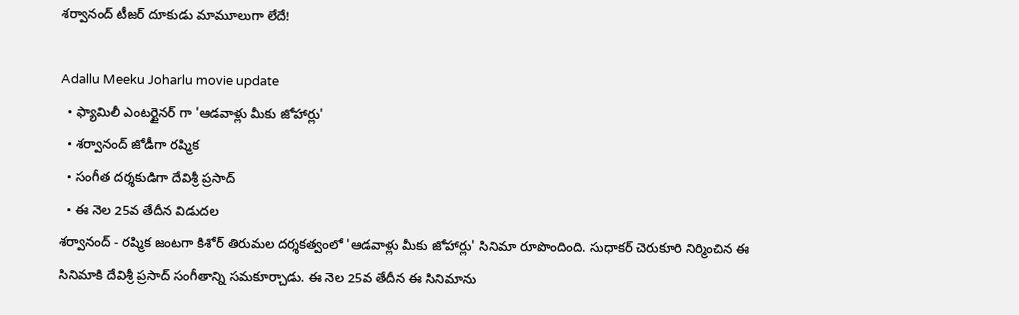శర్వానంద్ టీజర్ దూకుడు మామూలుగా లేదే!

Adallu Meeku Joharlu movie update
  • ఫ్యామిలీ ఎంటర్టైనర్ గా 'ఆడవాళ్లు మీకు జోహార్లు'
  • శర్వానంద్ జోడీగా రష్మిక
  • సంగీత దర్శకుడిగా దేవిశ్రీ ప్రసాద్
  • ఈ నెల 25వ తేదీన విడుదల
శర్వానంద్ - రష్మిక జంటగా కిశోర్ తిరుమల దర్శకత్వంలో 'ఆడవాళ్లు మీకు జోహార్లు' సినిమా రూపొందింది. సుధాకర్ చెరుకూరి నిర్మించిన ఈ సినిమాకి దేవిశ్రీ ప్రసాద్ సంగీతాన్ని సమకూర్చాడు. ఈ నెల 25వ తేదీన ఈ సినిమాను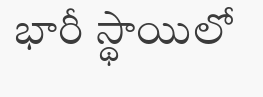భారీ స్థాయిలో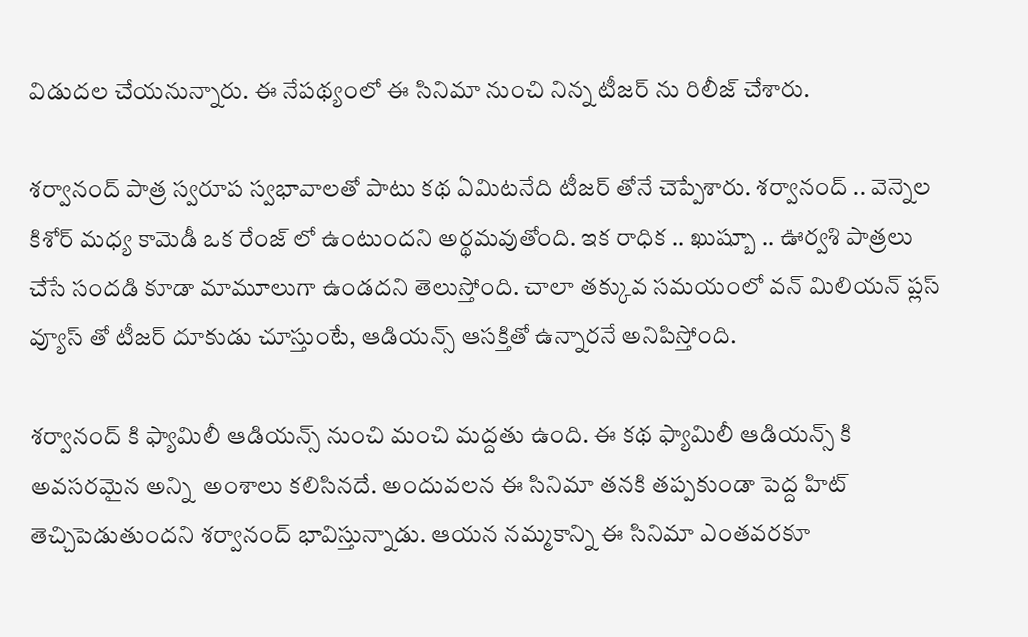విడుదల చేయనున్నారు. ఈ నేపథ్యంలో ఈ సినిమా నుంచి నిన్న టీజర్ ను రిలీజ్ చేశారు.

శర్వానంద్ పాత్ర స్వరూప స్వభావాలతో పాటు కథ ఏమిటనేది టీజర్ తోనే చెప్పేశారు. శర్వానంద్ .. వెన్నెల కిశోర్ మధ్య కామెడీ ఒక రేంజ్ లో ఉంటుందని అర్థమవుతోంది. ఇక రాధిక .. ఖుష్బూ .. ఊర్వశి పాత్రలు చేసే సందడి కూడా మామూలుగా ఉండదని తెలుస్తోంది. చాలా తక్కువ సమయంలో వన్ మిలియన్ ప్లస్ వ్యూస్ తో టీజర్ దూకుడు చూస్తుంటే, ఆడియన్స్ ఆసక్తితో ఉన్నారనే అనిపిస్తోంది.

శర్వానంద్ కి ఫ్యామిలీ ఆడియన్స్ నుంచి మంచి మద్దతు ఉంది. ఈ కథ ఫ్యామిలీ ఆడియన్స్ కి అవసరమైన అన్ని  అంశాలు కలిసినదే. అందువలన ఈ సినిమా తనకి తప్పకుండా పెద్ద హిట్ తెచ్చిపెడుతుందని శర్వానంద్ భావిస్తున్నాడు. ఆయన నమ్మకాన్ని ఈ సినిమా ఎంతవరకూ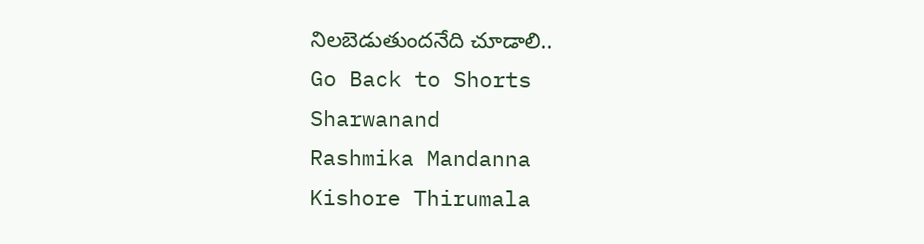నిలబెడుతుందనేది చూడాలి..
Go Back to Shorts
Sharwanand
Rashmika Mandanna
Kishore Thirumala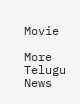Movie

More Telugu News